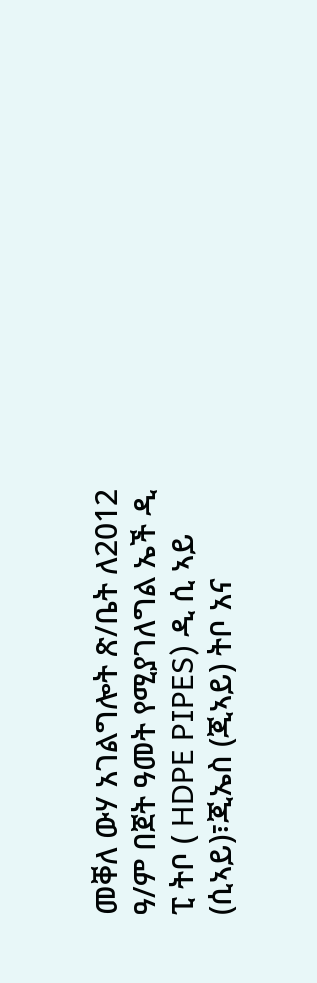መቐለ ውሃ አገልግሎት ጽ/ቤት ለ2012 ዓ/ም በጀት ዓመት የሚያገለግል ኤች ዲ ፒ ትቦ ( HDPE PIPES) ዲ ሲ ኣይ (ሲኣይ)፣ጂኤስ (ጂኣይ) ትቦ አና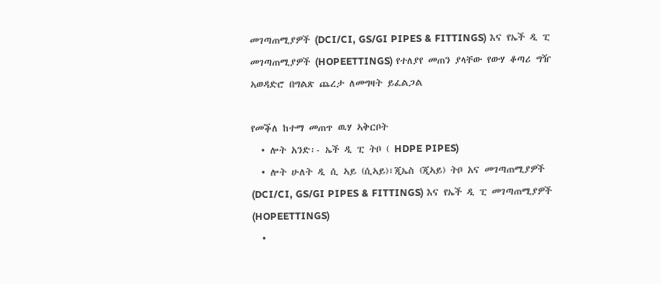መገጣጠሚያዎች (DCI/CI, GS/GI PIPES & FITTINGS) እና የኤች ዲ ፒ መገጣጠሚያዎች (HOPEETTINGS) የተለያየ መጠን ያላቸው የውሃ ቆጣሪ ግዥ ኣወዳድሮ በግልጽ ጨረታ ለመግዛት ይፈልጋል

የመቕለ ከተማ መጠጥ ዉሃ ኣቅርቦት
  • ሎት አንድ፡- ኤች ዲ ፒ ትቦ ( HDPE PIPES)
  • ሎት ሁለት ዲ ሲ ኣይ (ሲኣይ)፣ጂኤስ (ጂኣይ) ትቦ አና መገጣጠሚያዎች (DCI/CI, GS/GI PIPES & FITTINGS) እና የኤች ዲ ፒ መገጣጠሚያዎች (HOPEETTINGS)
  •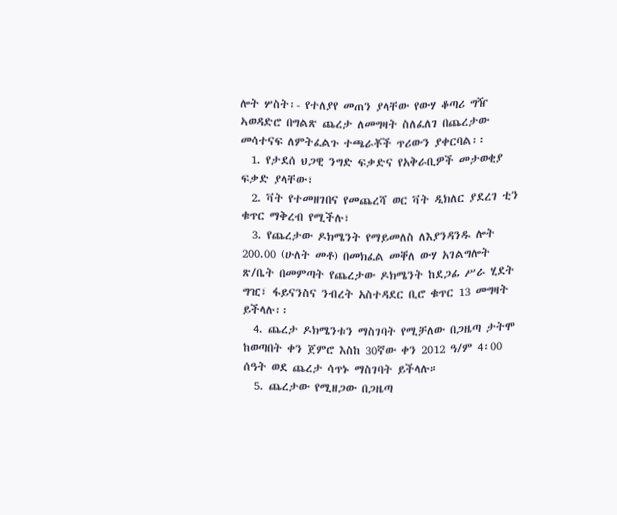ሎት ሦስት፡- የተለያየ መጠን ያላቸው የውሃ ቆጣሪ ግዥ ኣወዳድሮ በግልጽ ጨረታ ለመግዛት ስለፈለገ በጨረታው መሳተናፍ ለምትፈልጉ ተጫራቾች ጥሪውን ያቀርባል፡፡
  1. የታደሰ ህጋዊ ንግድ ፍቃድና የአቅራቢዎች መታወቂያ ፍቃድ ያላቸው፣
  2. ቫት የተመዘገበና የመጨረሻ ወር ቫት ዲክለር ያደረገ ቲን ቁጥር ማቅረብ የሚችሉ፣
  3. የጨረታው ዶክሜንት የማይመለስ ለእያንዳንዱ ሎት 200.00 (ሁለት መቶ) በመክፈል መቐለ ውሃ አገልግሎት ጽ/ቤት በመምጣት የጨረታው ዶክሜንት ከደጋፊ ሥራ ሂደት ግዢ፣ ፋይናንስና ንብረት አስተዳደር ቢሮ ቁጥር 13 መግዛት ይችላሉ፡፡
  4. ጨረታ ዶክሜንቱን ማስገባት የሚቻለው በጋዜጣ ታትሞ ከወጣበት ቀን ጀምሮ እስከ 30ኛው ቀን 2012 ዓ/ም 4፡00 ሰዓት ወደ ጨረታ ሳጥኑ ማስገባት ይችላሉ።
  5. ጨረታው የሚዘጋው በጋዜጣ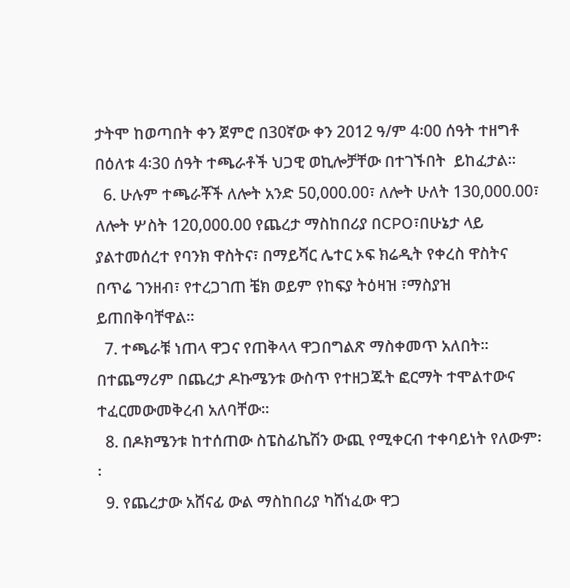ታትሞ ከወጣበት ቀን ጀምሮ በ30ኛው ቀን 2012 ዓ/ም 4፡00 ሰዓት ተዘግቶ በዕለቱ 4፡30 ሰዓት ተጫራቶች ህጋዊ ወኪሎቻቸው በተገኙበት  ይከፈታል።
  6. ሁሉም ተጫራቾች ለሎት አንድ 50,000.00፣ ለሎት ሁለት 130,000.00፣ ለሎት ሦስት 120,000.00 የጨረታ ማስከበሪያ በCPO፣በሁኔታ ላይ ያልተመሰረተ የባንክ ዋስትና፣ በማይሻር ሌተር ኦፍ ክሬዲት የቀረስ ዋስትና በጥሬ ገንዘብ፣ የተረጋገጠ ቼክ ወይም የከፍያ ትዕዛዝ ፣ማስያዝ ይጠበቅባቸዋል፡፡
  7. ተጫራቹ ነጠላ ዋጋና የጠቅላላ ዋጋበግልጽ ማስቀመጥ አለበት፡፡ በተጨማሪም በጨረታ ዶኩሜንቱ ውስጥ የተዘጋጁት ፎርማት ተሞልተውና ተፈርመውመቅረብ አለባቸው፡፡
  8. በዶክሜንቱ ከተሰጠው ስፔስፊኬሽን ውጪ የሚቀርብ ተቀባይነት የለውም፡፡
  9. የጨረታው አሸናፊ ውል ማስከበሪያ ካሸነፈው ዋጋ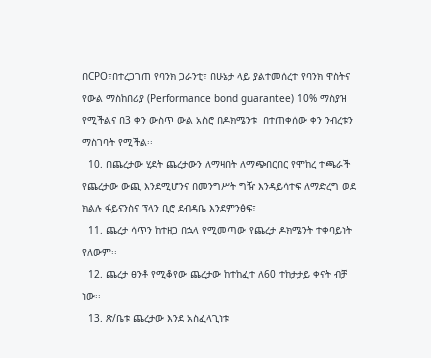በCPO፣በተረጋገጠ የባንክ ጋራንቲ፣ በሁኔታ ላይ ያልተመሰረተ የባንክ ዋስትና የውል ማስከበሪያ (Performance bond guarantee) 10% ማስያዝ የሚችልና በ3 ቀን ውስጥ ውል አስሮ በዶክሜንቱ  በተጠቀሰው ቀን ንብረቱን ማስገባት የሚችል፡፡
  10. በጨረታው ሂደት ጨረታውን ለማዛበት ለማጭበርበር የሞከረ ተጫራች የጨረታው ውጪ እንደሚሆንና በመንግሥት ግዥ እንዳይሳተፍ ለማድረግ ወደ ክልሉ ፋይናንስና ፕላን ቢሮ ደብዳቤ እንደምንፅፍ፣
  11. ጨረታ ሳጥን ከተዘጋ በኋላ የሚመጣው የጨረታ ዶክሜንት ተቀባይነት የለውም፡፡
  12. ጨረታ ፀንቶ የሚቆየው ጨረታው ከተከፈተ ለ60 ተከታታይ ቀናት ብቻ ነው፡፡
  13. ጽ/ቤቱ ጨረታው እንደ አስፈላጊነቱ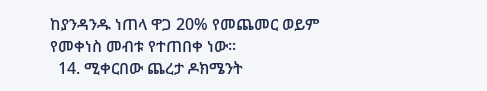ከያንዳንዱ ነጠላ ዋጋ 20% የመጨመር ወይም የመቀነስ መብቱ የተጠበቀ ነው፡፡
  14. ሚቀርበው ጨረታ ዶክሜንት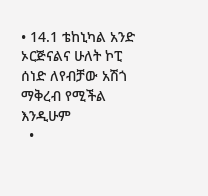• 14.1 ቴከኒካል አንድ ኦርጅናልና ሁለት ኮፒ ሰነድ ለየብቻው አሽጎ ማቅረብ የሚችል እንዲሁም
  •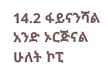14.2 ፋይናንሻል አንድ ኦርጅናል ሁለት ኮፒ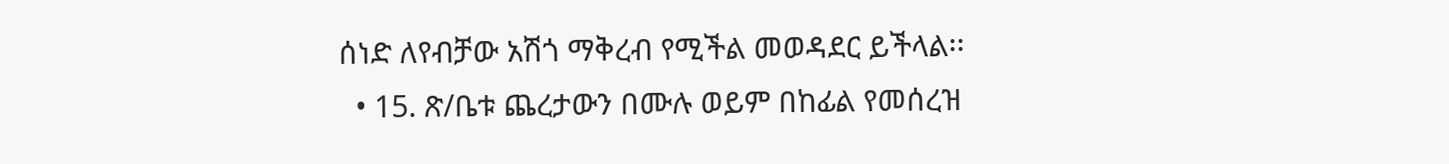ሰነድ ለየብቻው አሽጎ ማቅረብ የሚችል መወዳደር ይችላል፡፡
  • 15. ጽ/ቤቱ ጨረታውን በሙሉ ወይም በከፊል የመሰረዝ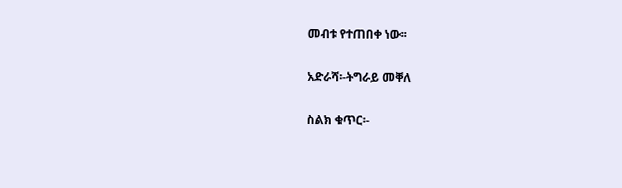መብቱ የተጠበቀ ነው፡፡

አድራሻ፡-ትግራይ መቐለ

ስልክ ቁጥር፡-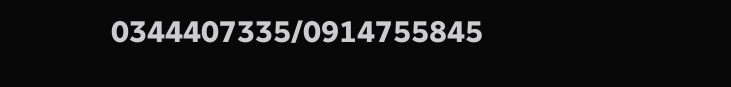0344407335/0914755845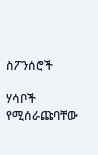ስፖንሰሮች

ሃሳቦች የሚሰራጩባቸው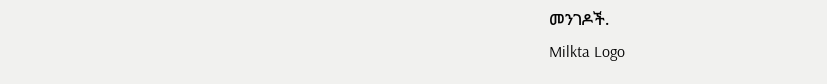መንገዶች.
Milkta Logo